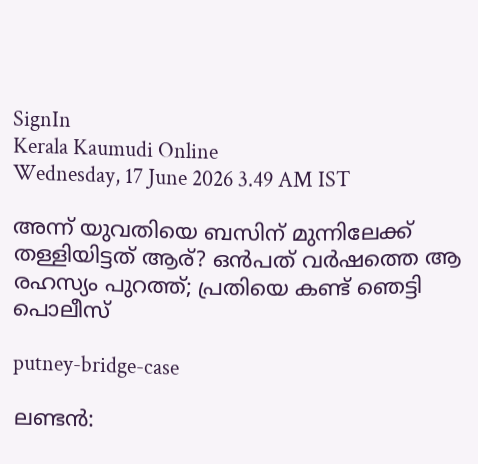SignIn
Kerala Kaumudi Online
Wednesday, 17 June 2026 3.49 AM IST

അന്ന് യുവതിയെ ബസിന് മുന്നിലേക്ക് തള്ളിയിട്ടത് ആര്? ഒൻപത് വർഷത്തെ ആ രഹസ്യം പുറത്ത്; പ്രതിയെ കണ്ട് ഞെട്ടി പൊലീസ്

putney-bridge-case

ലണ്ടൻ: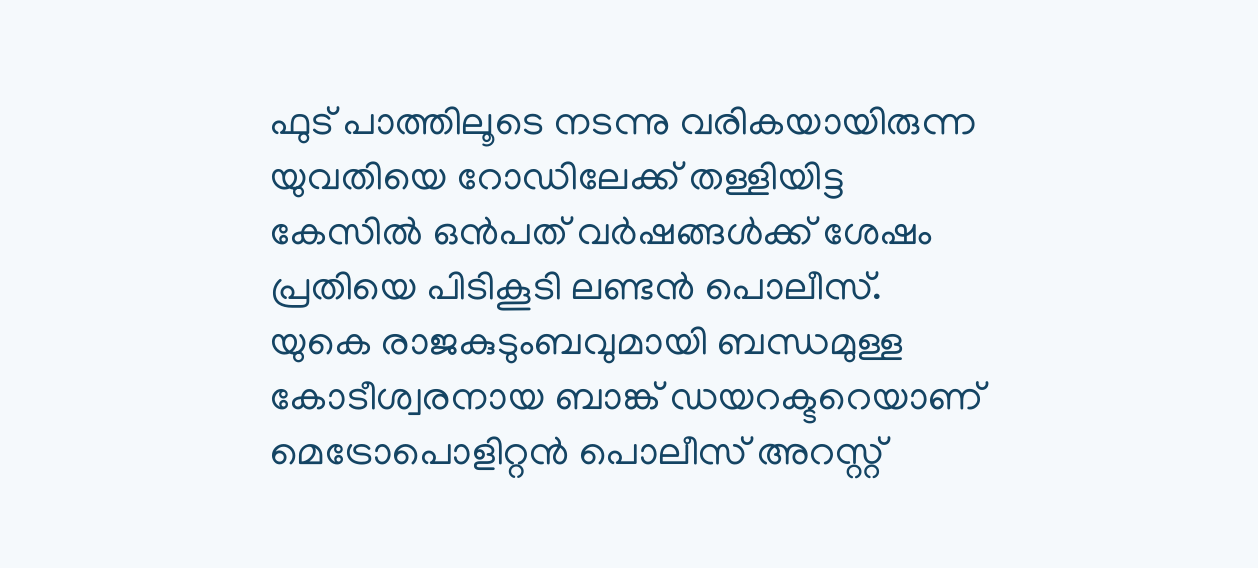ഫുട് പാത്തിലൂടെ നടന്നു വരികയായിരുന്ന യുവതിയെ റോഡിലേക്ക് തള്ളിയിട്ട കേസിൽ ഒൻപത് വർഷങ്ങൾക്ക് ശേഷം പ്രതിയെ പിടികൂടി ലണ്ടൻ പൊലീസ്. യുകെ രാജകുടുംബവുമായി ബന്ധമുള്ള കോടീശ്വരനായ ബാങ്ക് ഡയറക്ടറെയാണ് മെട്രോപൊളിറ്റൻ പൊലീസ് അറസ്റ്റ്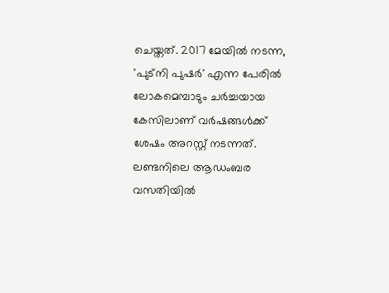ചെയ്തത്. 2017 മേയിൽ നടന്ന, 'പുട്നി പുഷർ' എന്ന പേരിൽ ലോകമെമ്പാടും ചർച്ചയായ കേസിലാണ് വർഷങ്ങൾക്ക് ശേഷം അറസ്റ്റ് നടന്നത്. ലണ്ടനിലെ ആഡംബര വസതിയിൽ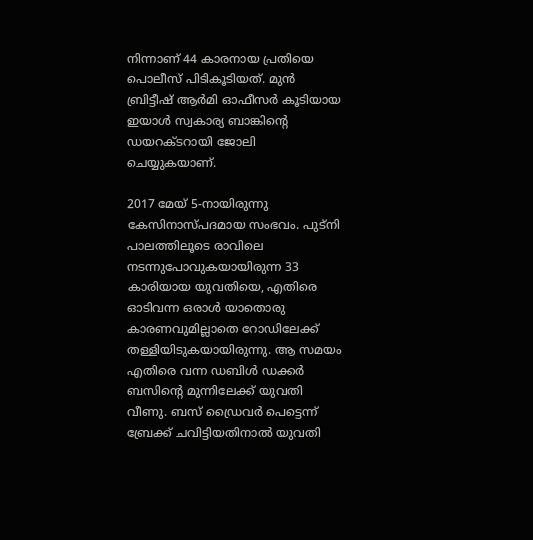നിന്നാണ് 44 കാരനായ പ്രതിയെ പൊലീസ് പിടികൂടിയത്. മുൻ ബ്രിട്ടീഷ് ആർമി ഓഫീസർ കൂടിയായ ഇയാൾ സ്വകാര്യ ബാങ്കിന്റെ ഡയറക്ടറായി ജോലി ചെയ്യുകയാണ്.

2017 മേയ് 5-നായിരുന്നു കേസിനാസ്പദമായ സംഭവം. പുട്നി പാലത്തിലൂടെ രാവിലെ നടന്നുപോവുകയായിരുന്ന 33 കാരിയായ യുവതിയെ, എതിരെ ഓടിവന്ന ഒരാൾ യാതൊരു കാരണവുമില്ലാതെ റോഡിലേക്ക് തള്ളിയിടുകയായിരുന്നു. ആ സമയം എതിരെ വന്ന ഡബിൾ ‌ഡക്കർ ബസിന്റെ മുന്നിലേക്ക് യുവതി വീണു. ബസ് ഡ്രൈവർ പെട്ടെന്ന് ബ്രേക്ക് ചവിട്ടിയതിനാൽ യുവതി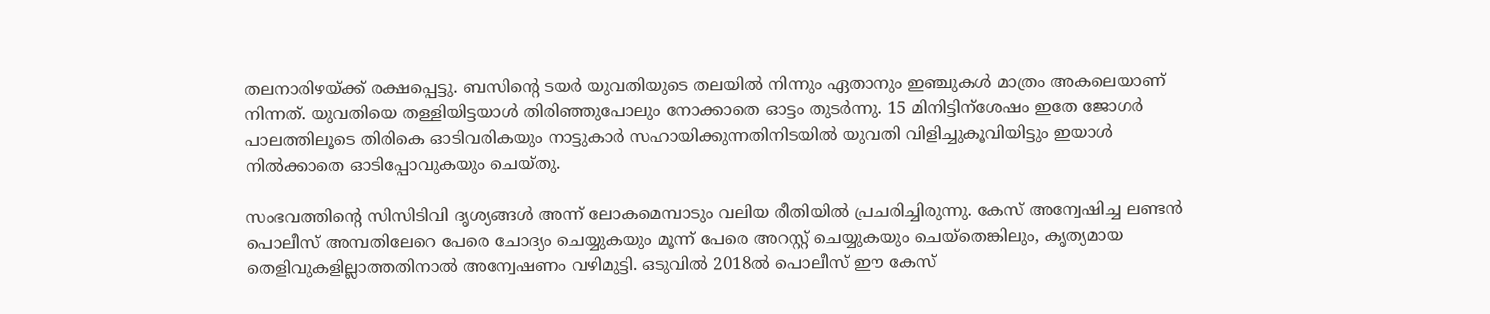തലനാരിഴയ്ക്ക് രക്ഷപ്പെട്ടു. ബസിന്റെ ടയർ യുവതിയുടെ തലയിൽ നിന്നും ഏതാനും ഇഞ്ചുകൾ മാത്രം അകലെയാണ് നിന്നത്. യുവതിയെ തള്ളിയിട്ടയാൾ തിരിഞ്ഞുപോലും നോക്കാതെ ഓട്ടം തുടർന്നു. 15 മിനിട്ടിന്ശേഷം ഇതേ ജോഗർ പാലത്തിലൂടെ തിരികെ ഓടിവരികയും നാട്ടുകാർ സഹായിക്കുന്നതിനിടയിൽ യുവതി വിളിച്ചുകൂവിയിട്ടും ഇയാൾ നിൽക്കാതെ ഓടിപ്പോവുകയും ചെയ്തു.

സംഭവത്തിന്റെ സിസിടിവി ദൃശ്യങ്ങൾ അന്ന് ലോകമെമ്പാടും വലിയ രീതിയിൽ പ്രചരിച്ചിരുന്നു. കേസ് അന്വേഷിച്ച ലണ്ടൻ പൊലീസ് അമ്പതിലേറെ പേരെ ചോദ്യം ചെയ്യുകയും മൂന്ന് പേരെ അറസ്റ്റ് ചെയ്യുകയും ചെയ്‌തെങ്കിലും, കൃത്യമായ തെളിവുകളില്ലാത്തതിനാൽ അന്വേഷണം വഴിമുട്ടി. ഒടുവിൽ 2018ൽ പൊലീസ് ഈ കേസ്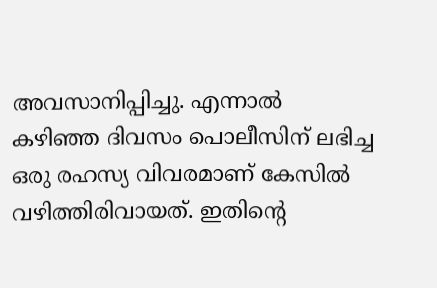അവസാനിപ്പിച്ചു. എന്നാൽ കഴിഞ്ഞ ദിവസം പൊലീസിന് ലഭിച്ച ഒരു രഹസ്യ വിവരമാണ് കേസിൽ വഴിത്തിരിവായത്. ഇതിന്റെ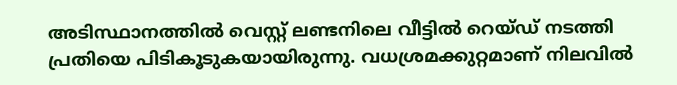അടിസ്ഥാനത്തിൽ വെസ്റ്റ് ലണ്ടനിലെ വീട്ടിൽ റെയ്ഡ് നടത്തി പ്രതിയെ പിടികൂടുകയായിരുന്നു. വധശ്രമക്കുറ്റമാണ് നിലവിൽ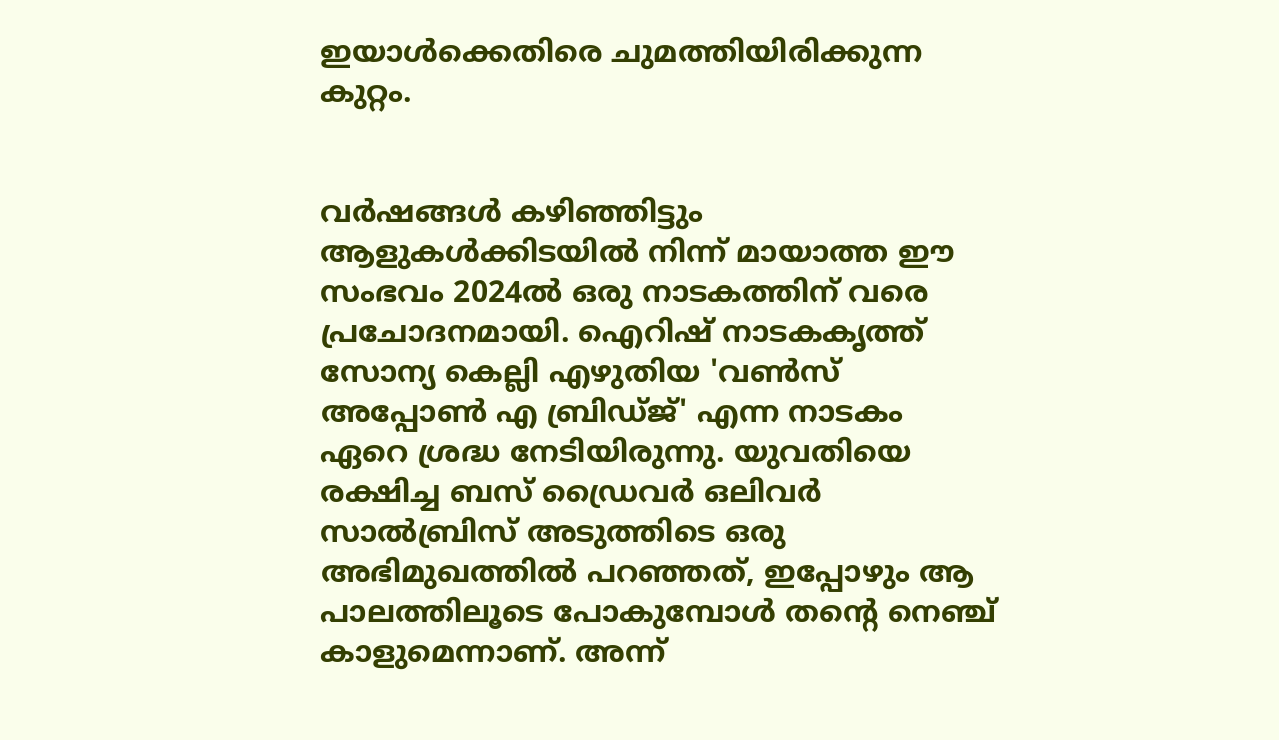ഇയാൾക്കെതിരെ ചുമത്തിയിരിക്കുന്ന കുറ്റം.


വർഷങ്ങൾ കഴിഞ്ഞിട്ടും ആളുകൾക്കിടയിൽ നിന്ന് മായാത്ത ഈ സംഭവം 2024ൽ ഒരു നാടകത്തിന് വരെ പ്രചോദനമായി. ഐറിഷ് നാടകകൃത്ത് സോന്യ കെല്ലി എഴുതിയ 'വൺസ് അപ്പോൺ എ ബ്രിഡ്‌ജ്' എന്ന നാടകം ഏറെ ശ്രദ്ധ നേടിയിരുന്നു. യുവതിയെ രക്ഷിച്ച ബസ് ഡ്രൈവർ ഒലിവർ സാൽബ്രിസ് അടുത്തിടെ ഒരു അഭിമുഖത്തിൽ പറഞ്ഞത്, ഇപ്പോഴും ആ പാലത്തിലൂടെ പോകുമ്പോൾ തന്റെ നെഞ്ച് കാളുമെന്നാണ്. അന്ന്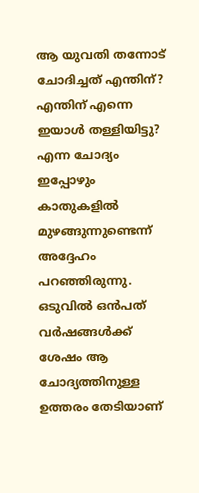ആ യുവതി തന്നോട് ചോദിച്ചത് എന്തിന്? എന്തിന് എന്നെ ഇയാൾ തള്ളിയിട്ടു? എന്ന ചോദ്യം ഇപ്പോഴും കാതുകളിൽ മുഴങ്ങുന്നുണ്ടെന്ന് അദ്ദേഹം പറഞ്ഞിരുന്നു. ഒടുവിൽ ഒൻപത് വർഷങ്ങൾക്ക് ശേഷം ആ ചോദ്യത്തിനുള്ള ഉത്തരം തേടിയാണ്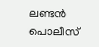ലണ്ടൻ പൊലീസ്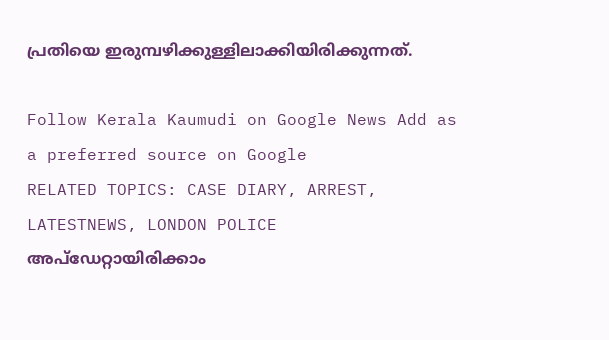പ്രതിയെ ഇരുമ്പഴിക്കുള്ളിലാക്കിയിരിക്കുന്നത്.

Follow Kerala Kaumudi on Google News Add as a preferred source on Google
RELATED TOPICS: CASE DIARY, ARREST, LATESTNEWS, LONDON POLICE
അപ്ഡേറ്റായിരിക്കാം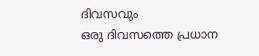ദിവസവും
ഒരു ദിവസത്തെ പ്രധാന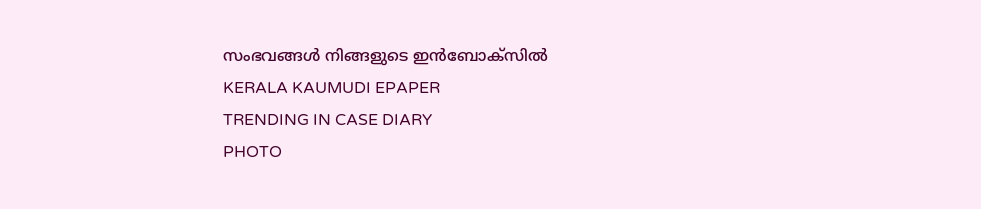സംഭവങ്ങൾ നിങ്ങളുടെ ഇൻബോക്സിൽ
KERALA KAUMUDI EPAPER
TRENDING IN CASE DIARY
PHOTO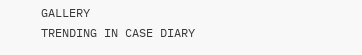GALLERY
TRENDING IN CASE DIARY